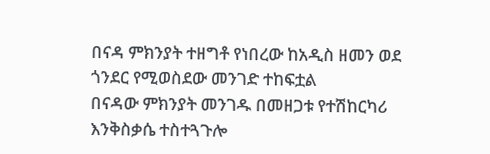በናዳ ምክንያት ተዘግቶ የነበረው ከአዲስ ዘመን ወደ ጎንደር የሚወስደው መንገድ ተከፍቷል
በናዳው ምክንያት መንገዱ በመዘጋቱ የተሽከርካሪ እንቅስቃሴ ተስተጓጉሎ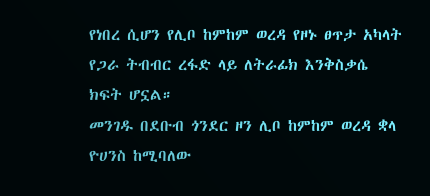የነበረ ሲሆን የሊቦ ከምከም ወረዳ የዞኑ ፀጥታ አካላት የጋራ ትብብር ረፋድ ላይ ለትራፊክ እንቅስቃሴ ክፍት ሆኗል።
መንገዱ በደቡብ ጎንደር ዞን ሊቦ ከምከም ወረዳ ቋላ ዮሀንስ ከሚባለው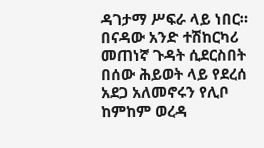ዳገታማ ሥፍራ ላይ ነበር።
በናዳው አንድ ተሽከርካሪ መጠነኛ ጉዳት ሲደርስበት በሰው ሕይወት ላይ የደረሰ አደጋ አለመኖሩን የሊቦ ከምከም ወረዳ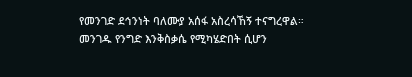የመንገድ ደኅንነት ባለሙያ አሰፋ አስረሳኸኝ ተናግረዋል።
መንገዱ የንግድ እንቅስቃሴ የሚካሄድበት ሲሆን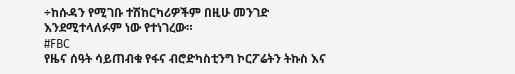÷ከሱዳን የሚገቡ ተሽከርካሪዎችም በዚሁ መንገድ እንደሚተላለፉም ነው የተነገረው።
#FBC
የዜና ሰዓት ሳይጠብቁ የፋና ብሮድካስቲንግ ኮርፖሬትን ትኩስ እና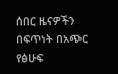ሰበር ዜናዎችን በፍጥነት በአጭር የፅሁፍ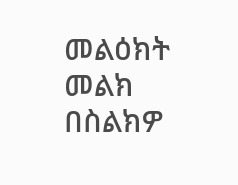መልዕክት መልክ በስልክዎ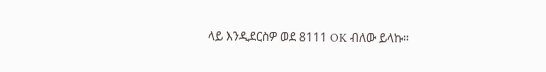ላይ እንዲደርስዎ ወደ 8111 OK ብለው ይላኩ።